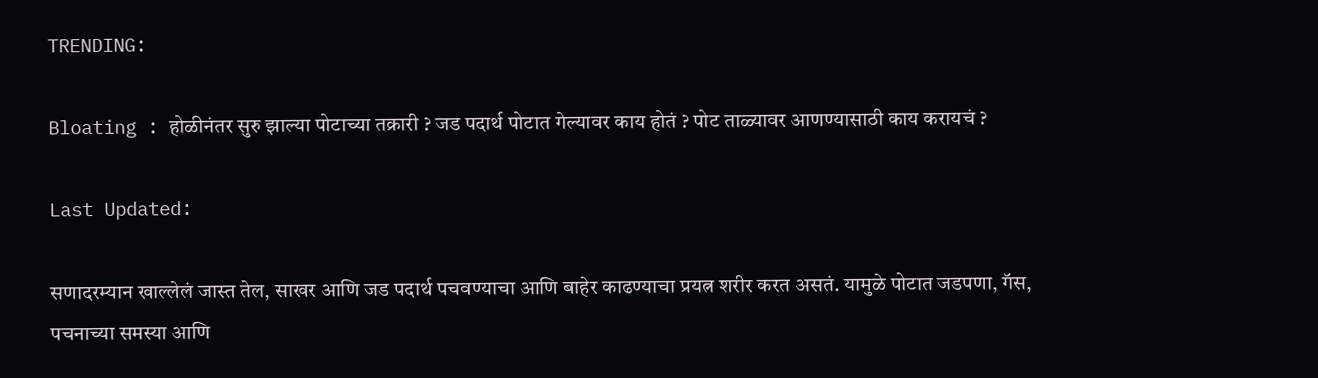TRENDING:

Bloating : होळीनंतर सुरु झाल्या पोटाच्या तक्रारी ? जड पदार्थ पोटात गेल्यावर काय होतं ? पोट ताळ्यावर आणण्यासाठी काय करायचं ?

Last Updated:

सणादरम्यान खाल्लेलं जास्त तेल, साखर आणि जड पदार्थ पचवण्याचा आणि बाहेर काढण्याचा प्रयत्न शरीर करत असतं. यामुळे पोटात जडपणा, गॅस, पचनाच्या समस्या आणि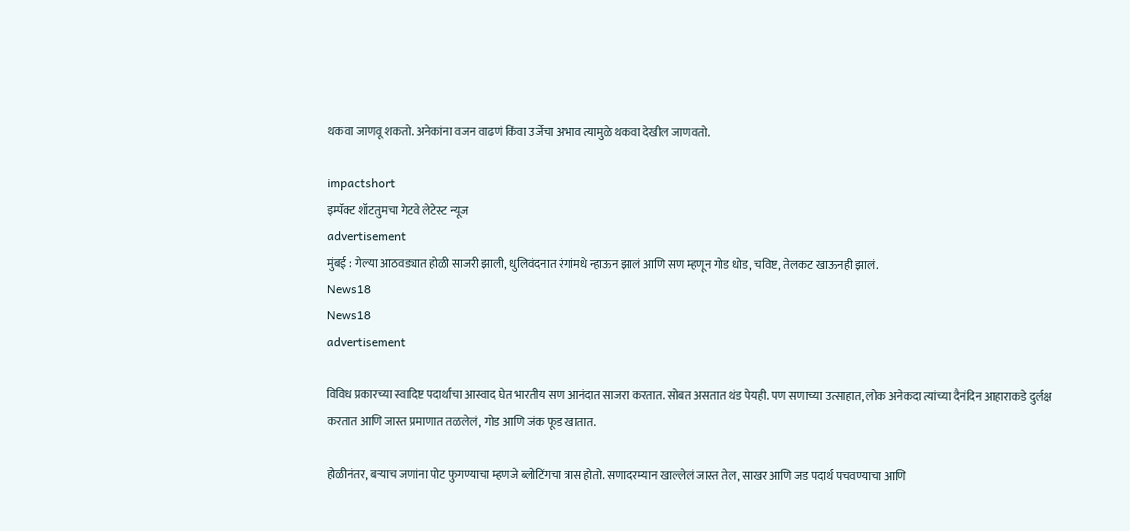थकवा जाणवू शकतो. अनेकांना वजन वाढणं किंवा उर्जेचा अभाव त्यामुळे थकवा देखील जाणवतो.

impactshort
इम्पॅक्ट शॉटतुमचा गेटवे लेटेस्ट न्यूज
advertisement
मुंबई : गेल्या आठवड्यात होळी साजरी झाली, धुलिवंदनात रंगांमधे न्हाऊन झालं आणि सण म्हणून गोड धोड, चविष्ट, तेलकट खाऊनही झालं.
News18
News18
advertisement

विविध प्रकारच्या स्वादिष्ट पदार्थांचा आस्वाद घेत भारतीय सण आनंदात साजरा करतात. सोबत असतात थंड पेयही. पण सणाच्या उत्साहात, लोक अनेकदा त्यांच्या दैनंदिन आहाराकडे दुर्लक्ष करतात आणि जास्त प्रमाणात तळलेलं, गोड आणि जंक फूड खातात.

होळीनंतर, बऱ्याच जणांना पोट फुगण्याचा म्हणजे ब्लोटिंगचा त्रास होतो. सणादरम्यान खाल्लेलं जास्त तेल, साखर आणि जड पदार्थ पचवण्याचा आणि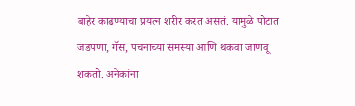बाहेर काढण्याचा प्रयत्न शरीर करत असतं. यामुळे पोटात जडपणा, गॅस, पचनाच्या समस्या आणि थकवा जाणवू शकतो. अनेकांना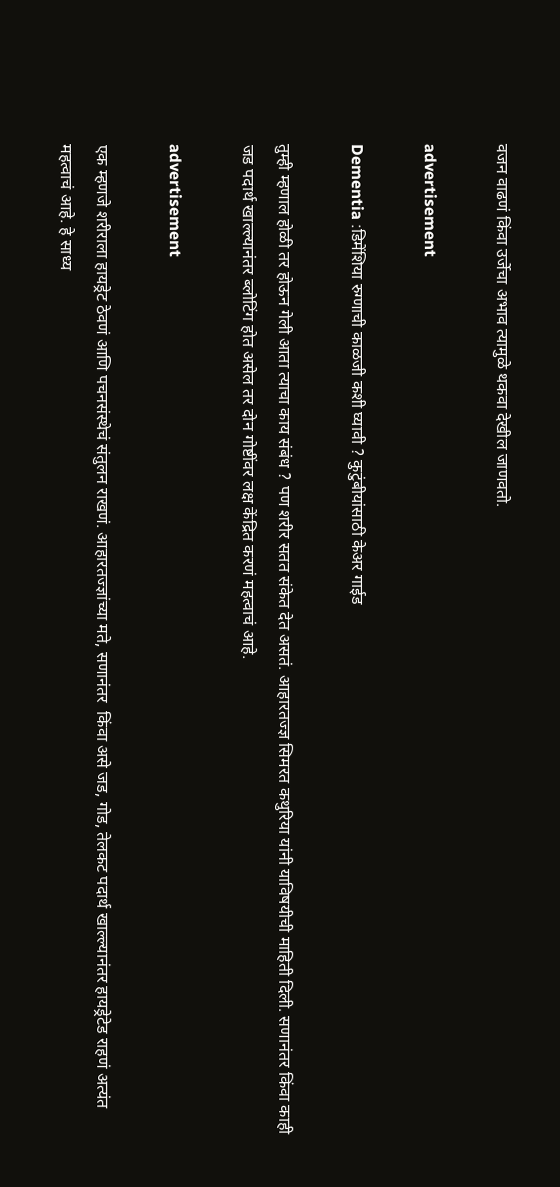वजन वाढणं किंवा उर्जेचा अभाव त्यामुळे थकवा देखील जाणवतो.

advertisement

Dementia :डिमेंशिया रुग्णाची काळजी कशी घ्यावी ? कुटुंबीयांसाठी केअर गाईड

तुम्ही म्हणाल होळी तर होऊन गेली आता त्याचा काय संबंध ? पण शरीर सतत संकेत देत असतं. आहारतज्ज्ञ सिमरत कथुरिया यांनी याविषयीची माहिती दिली. सणानंतर किंवा काही जड पदार्थ खाल्ल्यानंतर ब्लोटिंग होत असेल तर दोन गोष्टींवर लक्ष केंद्रित करणं महत्वाचं आहे.

advertisement

एक म्हणजे शरीराला हायड्रेट ठेवणं आणि पचनसंस्थेचं संतुलन राखणं. आहारतज्ज्ञांच्या मते, सणानंतर  किंवा असे जड, गोड, तेलकट पदार्थ खाल्ल्यानंतर हायड्रेटेड राहणं अत्यंत महत्वाचं आहे. हे साध्य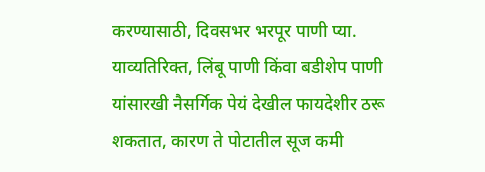करण्यासाठी, दिवसभर भरपूर पाणी प्या. याव्यतिरिक्त, लिंबू पाणी किंवा बडीशेप पाणी यांसारखी नैसर्गिक पेयं देखील फायदेशीर ठरू शकतात, कारण ते पोटातील सूज कमी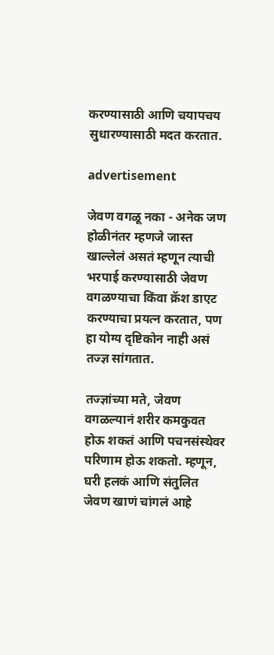करण्यासाठी आणि चयापचय सुधारण्यासाठी मदत करतात.

advertisement

जेवण वगळू नका - अनेक जण होळीनंतर म्हणजे जास्त खाल्लेलं असतं म्हणून त्याची भरपाई करण्यासाठी जेवण वगळण्याचा किंवा क्रॅश डाएट करण्याचा प्रयत्न करतात, पण हा योग्य दृष्टिकोन नाही असं तज्ज्ञ सांगतात.

तज्ज्ञांच्या मते, जेवण वगळल्यानं शरीर कमकुवत होऊ शकतं आणि पचनसंस्थेवर परिणाम होऊ शकतो. म्हणून, घरी हलकं आणि संतुलित जेवण खाणं चांगलं आहे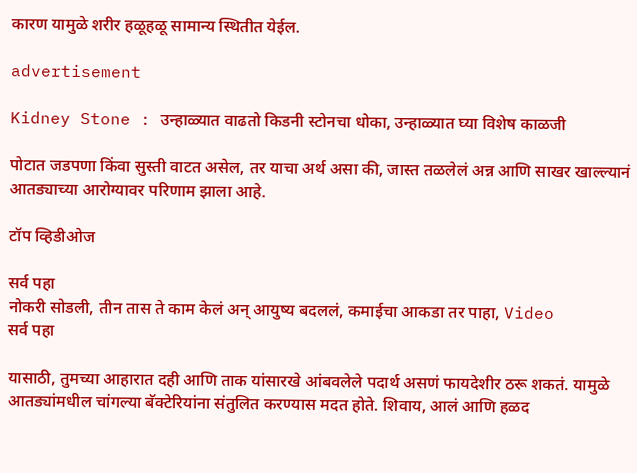कारण यामुळे शरीर हळूहळू सामान्य स्थितीत येईल.

advertisement

Kidney Stone : उन्हाळ्यात वाढतो किडनी स्टोनचा धोका, उन्हाळ्यात घ्या विशेष काळजी

पोटात जडपणा किंवा सुस्ती वाटत असेल, तर याचा अर्थ असा की, जास्त तळलेलं अन्न आणि साखर खाल्ल्यानं आतड्याच्या आरोग्यावर परिणाम झाला आहे.

टॉप व्हिडीओज

सर्व पहा
नोकरी सोडली, तीन तास ते काम केलं अन् आयुष्य बदललं, कमाईचा आकडा तर पाहा, Video
सर्व पहा

यासाठी, तुमच्या आहारात दही आणि ताक यांसारखे आंबवलेले पदार्थ असणं फायदेशीर ठरू शकतं. यामुळे आतड्यांमधील चांगल्या बॅक्टेरियांना संतुलित करण्यास मदत होते. शिवाय, आलं आणि हळद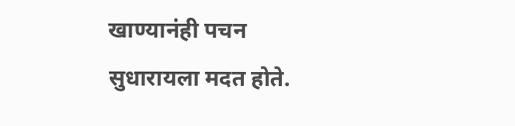खाण्यानंही पचन सुधारायला मदत होते.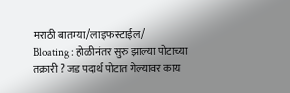मराठी बातम्या/लाइफस्टाईल/
Bloating : होळीनंतर सुरु झाल्या पोटाच्या तक्रारी ? जड पदार्थ पोटात गेल्यावर काय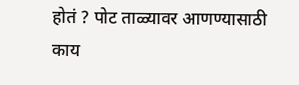होतं ? पोट ताळ्यावर आणण्यासाठी काय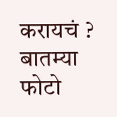करायचं ?
बातम्या
फोटो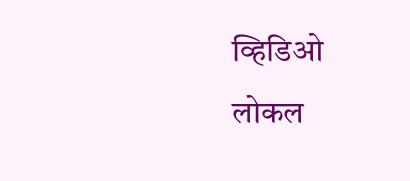व्हिडिओ
लोकल